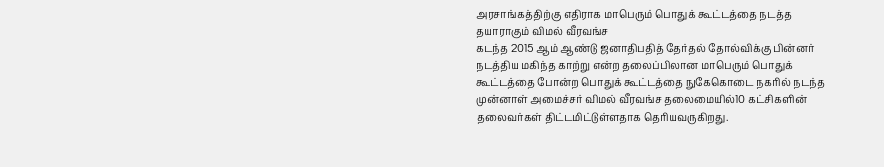அரசாங்கத்திற்கு எதிராக மாபெரும் பொதுக் கூட்டத்தை நடத்த தயாராகும் விமல் வீரவங்ச
கடந்த 2015 ஆம் ஆண்டு ஜனாதிபதித் தேர்தல் தோல்விக்கு பின்னர் நடத்திய மகிந்த காற்று என்ற தலைப்பிலான மாபெரும் பொதுக் கூட்டத்தை போன்ற பொதுக் கூட்டத்தை நுகேகொடை நகரில் நடந்த முன்னாள் அமைச்சர் விமல் வீரவங்ச தலைமையில்10 கட்சிகளின் தலைவர்கள் திட்டமிட்டுள்ளதாக தெரியவருகிறது.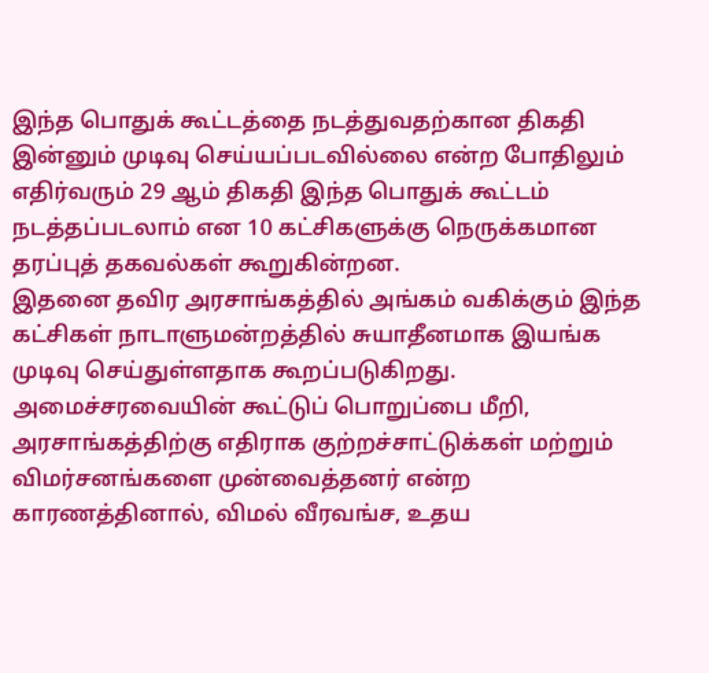இந்த பொதுக் கூட்டத்தை நடத்துவதற்கான திகதி இன்னும் முடிவு செய்யப்படவில்லை என்ற போதிலும் எதிர்வரும் 29 ஆம் திகதி இந்த பொதுக் கூட்டம் நடத்தப்படலாம் என 10 கட்சிகளுக்கு நெருக்கமான தரப்புத் தகவல்கள் கூறுகின்றன.
இதனை தவிர அரசாங்கத்தில் அங்கம் வகிக்கும் இந்த கட்சிகள் நாடாளுமன்றத்தில் சுயாதீனமாக இயங்க முடிவு செய்துள்ளதாக கூறப்படுகிறது.
அமைச்சரவையின் கூட்டுப் பொறுப்பை மீறி, அரசாங்கத்திற்கு எதிராக குற்றச்சாட்டுக்கள் மற்றும் விமர்சனங்களை முன்வைத்தனர் என்ற காரணத்தினால், விமல் வீரவங்ச, உதய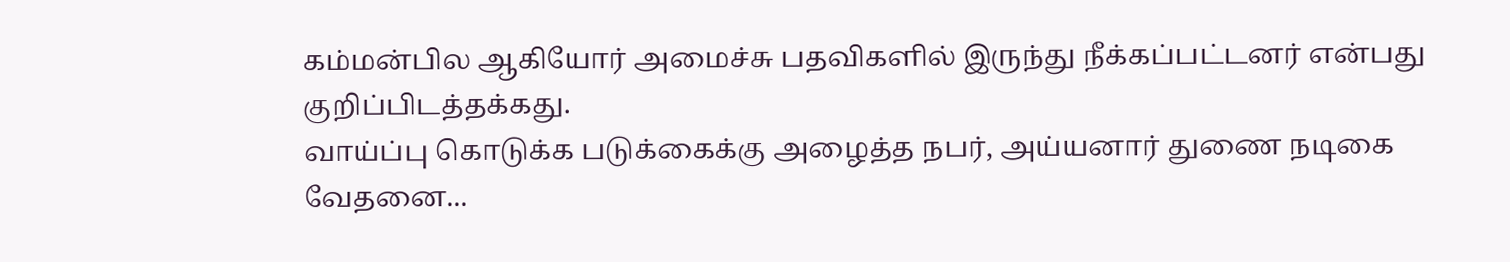கம்மன்பில ஆகியோர் அமைச்சு பதவிகளில் இருந்து நீக்கப்பட்டனர் என்பது குறிப்பிடத்தக்கது.
வாய்ப்பு கொடுக்க படுக்கைக்கு அழைத்த நபர், அய்யனார் துணை நடிகை வேதனை...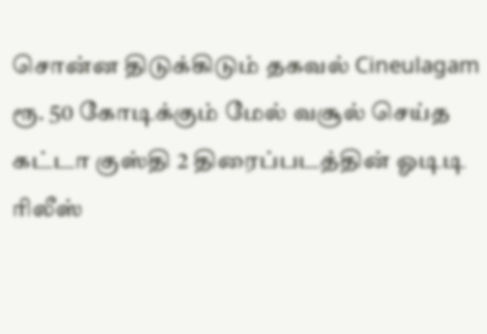சொன்ன திடுக்கிடும் தகவல் Cineulagam
ரூ. 50 கோடிக்கும் மேல் வசூல் செய்த கட்டா குஸ்தி 2 திரைப்படத்தின் ஓடிடி ரிலீஸ்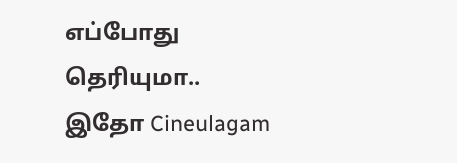எப்போது தெரியுமா.. இதோ Cineulagam